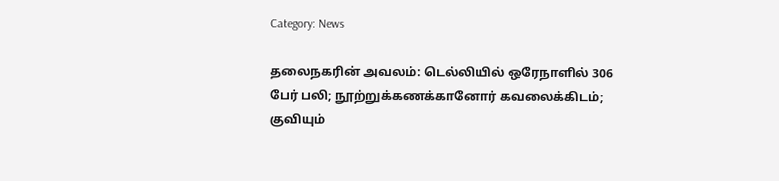Category: News

தலைநகரின் அவலம்: டெல்லியில் ஒரேநாளில் 306 பேர் பலி; நூற்றுக்கணக்கானோர் கவலைக்கிடம்; குவியும்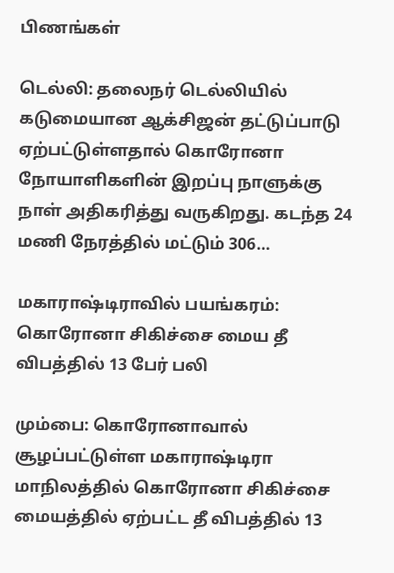பிணங்கள்

டெல்லி: தலைநர் டெல்லியில் கடுமையான ஆக்சிஜன் தட்டுப்பாடு ஏற்பட்டுள்ளதால் கொரோனா நோயாளிகளின் இறப்பு நாளுக்கு நாள் அதிகரித்து வருகிறது. கடந்த 24 மணி நேரத்தில் மட்டும் 306…

மகாராஷ்டிராவில் பயங்கரம்: கொரோனா சிகிச்சை மைய தீ விபத்தில் 13 பேர் பலி

மும்பை: கொரோனாவால் சூழப்பட்டுள்ள மகாராஷ்டிரா மாநிலத்தில் கொரோனா சிகிச்சை மையத்தில் ஏற்பட்ட தீ விபத்தில் 13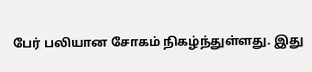பேர் பலியான சோகம் நிகழ்ந்துள்ளது. இது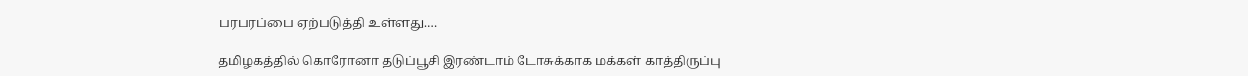பரபரப்பை ஏற்படுத்தி உள்ளது.…

தமிழகத்தில் கொரோனா தடுப்பூசி இரண்டாம் டோசுக்காக மக்கள் காத்திருப்பு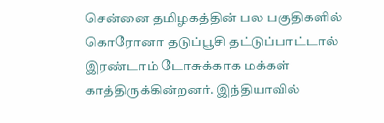சென்னை தமிழகத்தின் பல பகுதிகளில் கொரோனா தடுப்பூசி தட்டுப்பாட்டால் இரண்டாம் டோசுக்காக மக்கள் காத்திருக்கின்றனர். இந்தியாவில்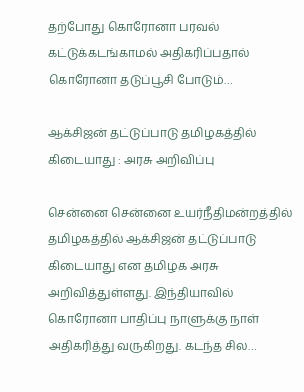தற்போது கொரோனா பரவல் கட்டுக்கடங்காமல் அதிகரிப்பதால் கொரோனா தடுப்பூசி போடும்…

ஆக்சிஜன் தட்டுப்பாடு தமிழகத்தில் கிடையாது : அரசு அறிவிப்பு

சென்னை சென்னை உயர்நீதிமன்றத்தில் தமிழகத்தில் ஆக்சிஜன் தட்டுப்பாடு கிடையாது என தமிழக அரசு அறிவித்துள்ளது. இந்தியாவில் கொரோனா பாதிப்பு நாளுக்கு நாள் அதிகரித்து வருகிறது. கடந்த சில…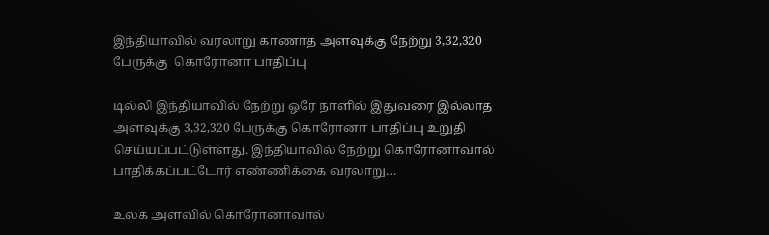இந்தியாவில் வரலாறு காணாத அளவுக்கு நேற்று 3,32,320 பேருக்கு  கொரோனா பாதிப்பு

டில்லி இந்தியாவில் நேற்று ஒரே நாளில் இதுவரை இல்லாத அளவுக்கு 3,32,320 பேருக்கு கொரோனா பாதிப்பு உறுதி செய்யப்பட்டுள்ளது. இந்தியாவில் நேற்று கொரோனாவால் பாதிக்கப்பட்டோர் எண்ணிக்கை வரலாறு…

உலக அளவில் கொரோனாவால்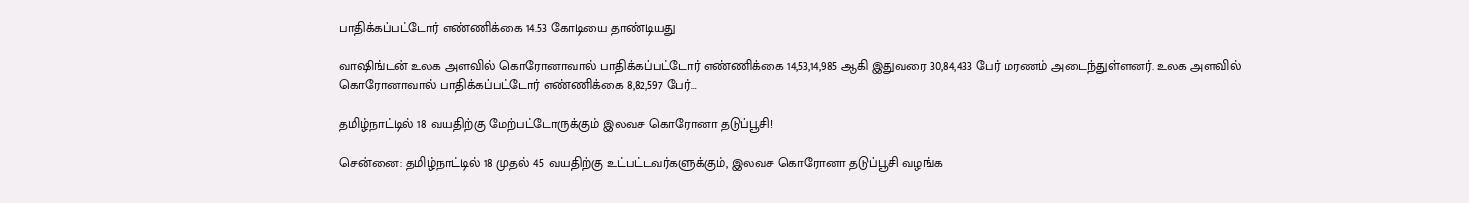பாதிக்கப்பட்டோர் எண்ணிக்கை 14.53 கோடியை தாண்டியது

வாஷிங்டன் உலக அளவில் கொரோனாவால் பாதிக்கப்பட்டோர் எண்ணிக்கை 14,53,14,985 ஆகி இதுவரை 30,84,433 பேர் மரணம் அடைந்துள்ளனர். உலக அளவில் கொரோனாவால் பாதிக்கப்பட்டோர் எண்ணிக்கை 8,82,597 பேர்…

தமிழ்நாட்டில் 18 வயதிற்கு மேற்பட்டோருக்கும் இலவச கொரோனா தடுப்பூசி!

சென்ன‍ை: தமிழ்நாட்டில் 18 முதல் 45 வயதிற்கு உட்பட்டவர்களுக்கும், இலவச கொரோனா தடுப்பூசி வழங்க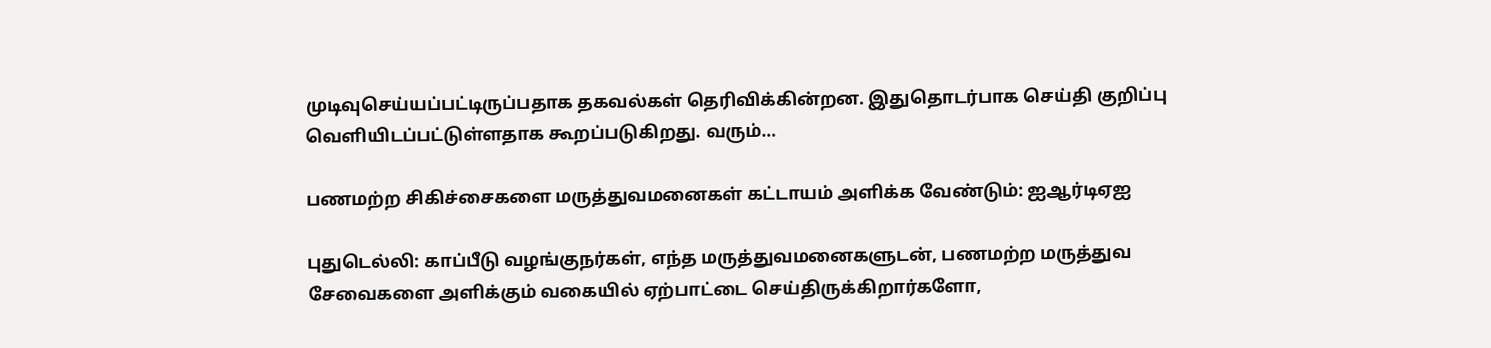முடிவுசெய்யப்பட்டிருப்பதாக தகவல்கள் தெரிவிக்கின்றன. இதுதொடர்பாக செய்தி குறிப்பு வெளியிடப்பட்டுள்ளதாக கூறப்படுகிறது. வரும்…

பணமற்ற சிகிச்சைகளை மருத்துவமனைகள் கட்டாயம் அளிக்க வேண்டும்: ஐஆர்டிஏஐ

புதுடெல்லி: காப்பீடு வழங்குநர்கள், எந்த மருத்துவமனைகளுடன், பணமற்ற மருத்துவ சேவைகளை அளிக்கும் வகையில் ஏற்பாட்டை செய்திருக்கிறார்களோ,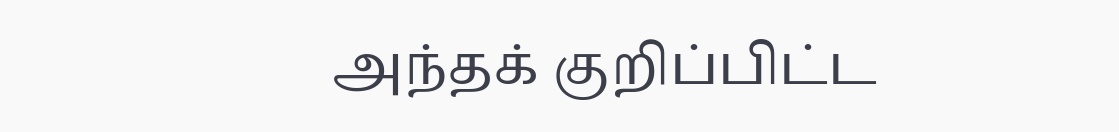அந்தக் குறிப்பிட்ட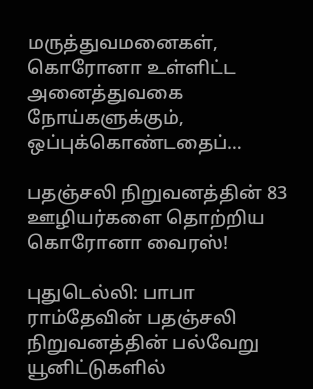மருத்துவமனைகள், கொரோனா உள்ளிட்ட அனைத்துவகை நோய்களுக்கும், ஒப்புக்கொண்டதைப்…

பதஞ்சலி நிறுவனத்தின் 83 ஊழியர்களை தொற்றிய கொரோனா வைரஸ்!

புதுடெல்லி: பாபா ராம்தேவின் பதஞ்சலி நிறுவனத்தின் பல்வேறு யூனிட்டுகளில்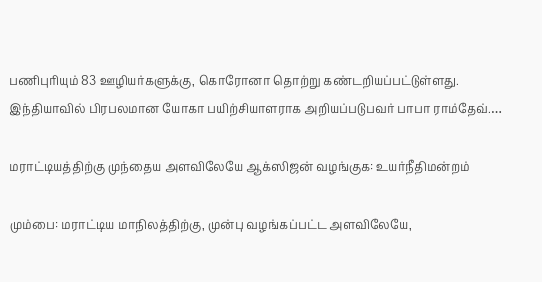பணிபுரியும் 83 ஊழியர்களுக்கு, கொரோனா தொற்று கண்டறியப்பட்டுள்ளது. இந்தியாவில் பிரபலமான யோகா பயிற்சியாளராக அறியப்படுபவர் பாபா ராம்தேவ்.…

மராட்டியத்திற்கு முந்தைய அளவிலேயே ஆக்ஸிஜன் வழங்குக: உயர்நீதிமன்றம்

மும்பை: மராட்டிய மாநிலத்திற்கு, முன்பு வழங்கப்பட்ட அளவிலேயே,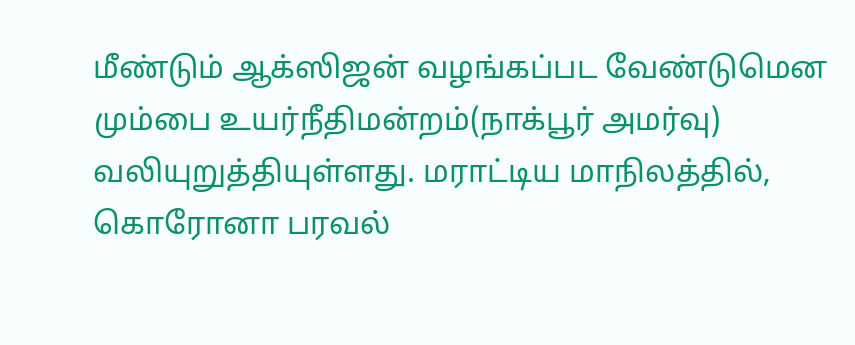மீண்டும் ஆக்ஸிஜன் வழங்கப்பட வேண்டுமென மும்பை உயர்நீதிமன்றம்(நாக்பூர் அமர்வு) வலியுறுத்தியுள்ளது. மராட்டிய மாநிலத்தில், கொரோனா பரவல்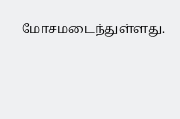மோசமடைந்துள்ளது.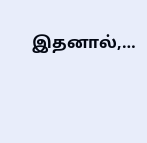இதனால்,…